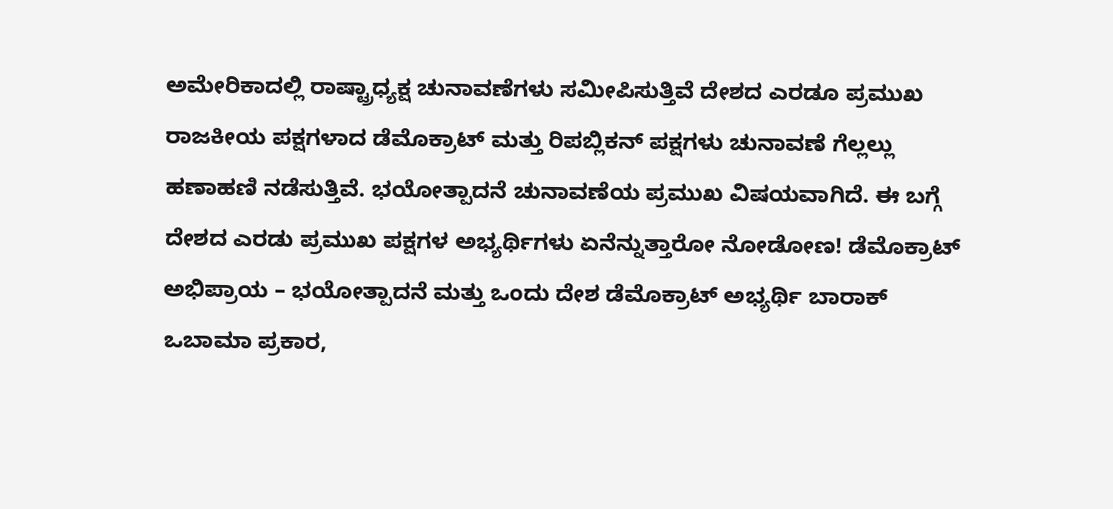ಅಮೇರಿಕಾದಲ್ಲಿ ರಾಷ್ಟ್ರಾಧ್ಯಕ್ಷ ಚುನಾವಣೆಗಳು ಸಮೀಪಿಸುತ್ತಿವೆ ದೇಶದ ಎರಡೂ ಪ್ರಮುಖ ರಾಜಕೀಯ ಪಕ್ಷಗಳಾದ ಡೆಮೊಕ್ರಾಟ್ ಮತ್ತು ರಿಪಬ್ಲಿಕನ್ ಪಕ್ಷಗಳು ಚುನಾವಣೆ ಗೆಲ್ಲಲ್ಲು ಹಣಾಹಣಿ ನಡೆಸುತ್ತಿವೆ. ಭಯೋತ್ಪಾದನೆ ಚುನಾವಣೆಯ ಪ್ರಮುಖ ವಿಷಯವಾಗಿದೆ. ಈ ಬಗ್ಗೆ ದೇಶದ ಎರಡು ಪ್ರಮುಖ ಪಕ್ಷಗಳ ಅಭ್ಯರ್ಥಿಗಳು ಏನೆನ್ನುತ್ತಾರೋ ನೋಡೋಣ! ಡೆಮೊಕ್ರಾಟ್ ಅಭಿಪ್ರಾಯ – ಭಯೋತ್ಪಾದನೆ ಮತ್ತು ಒಂದು ದೇಶ ಡೆಮೊಕ್ರಾಟ್ ಅಭ್ಯರ್ಥಿ ಬಾರಾಕ್ ಒಬಾಮಾ ಪ್ರಕಾರ,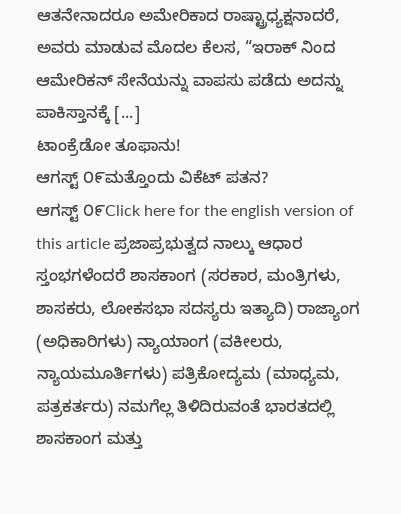ಆತನೇನಾದರೂ ಅಮೇರಿಕಾದ ರಾಷ್ಟ್ರಾಧ್ಯಕ್ಷನಾದರೆ, ಅವರು ಮಾಡುವ ಮೊದಲ ಕೆಲಸ, “ಇರಾಕ್ ನಿಂದ ಆಮೇರಿಕನ್ ಸೇನೆಯನ್ನು ವಾಪಸು ಪಡೆದು ಅದನ್ನು ಪಾಕಿಸ್ತಾನಕ್ಕೆ [...]
ಟಾಂಕ್ರೆಡೋ ತೂಫಾನು!
ಆಗಸ್ಟ್ ೦೯ಮತ್ತೊಂದು ವಿಕೆಟ್ ಪತನ?
ಆಗಸ್ಟ್ ೦೯Click here for the english version of this article ಪ್ರಜಾಪ್ರಭುತ್ವದ ನಾಲ್ಕು ಆಧಾರ ಸ್ತಂಭಗಳೆಂದರೆ ಶಾಸಕಾಂಗ (ಸರಕಾರ, ಮಂತ್ರಿಗಳು, ಶಾಸಕರು, ಲೋಕಸಭಾ ಸದಸ್ಯರು ಇತ್ಯಾದಿ) ರಾಜ್ಯಾಂಗ (ಅಧಿಕಾರಿಗಳು) ನ್ಯಾಯಾಂಗ (ವಕೀಲರು, ನ್ಯಾಯಮೂರ್ತಿಗಳು) ಪತ್ರಿಕೋದ್ಯಮ (ಮಾಧ್ಯಮ, ಪತ್ರಕರ್ತರು) ನಮಗೆಲ್ಲ ತಿಳಿದಿರುವಂತೆ ಭಾರತದಲ್ಲಿ ಶಾಸಕಾಂಗ ಮತ್ತು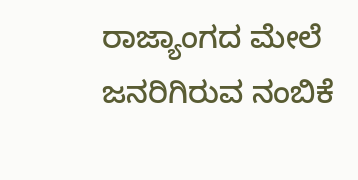ರಾಜ್ಯಾಂಗದ ಮೇಲೆ ಜನರಿಗಿರುವ ನಂಬಿಕೆ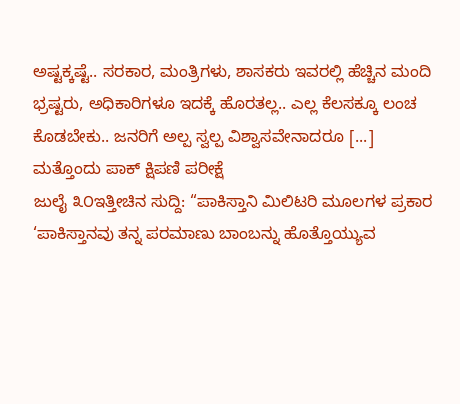ಅಷ್ಟಕ್ಕಷ್ಟೆ.. ಸರಕಾರ, ಮಂತ್ರಿಗಳು, ಶಾಸಕರು ಇವರಲ್ಲಿ ಹೆಚ್ಚಿನ ಮಂದಿ ಭ್ರಷ್ಟರು, ಅಧಿಕಾರಿಗಳೂ ಇದಕ್ಕೆ ಹೊರತಲ್ಲ.. ಎಲ್ಲ ಕೆಲಸಕ್ಕೂ ಲಂಚ ಕೊಡಬೇಕು.. ಜನರಿಗೆ ಅಲ್ಪ ಸ್ವಲ್ಪ ವಿಶ್ವಾಸವೇನಾದರೂ [...]
ಮತ್ತೊಂದು ಪಾಕ್ ಕ್ಷಿಪಣಿ ಪರೀಕ್ಷೆ
ಜುಲೈ ೩೦ಇತ್ತೀಚಿನ ಸುದ್ದಿ: “ಪಾಕಿಸ್ತಾನಿ ಮಿಲಿಟರಿ ಮೂಲಗಳ ಪ್ರಕಾರ ‘ಪಾಕಿಸ್ತಾನವು ತನ್ನ ಪರಮಾಣು ಬಾಂಬನ್ನು ಹೊತ್ತೊಯ್ಯುವ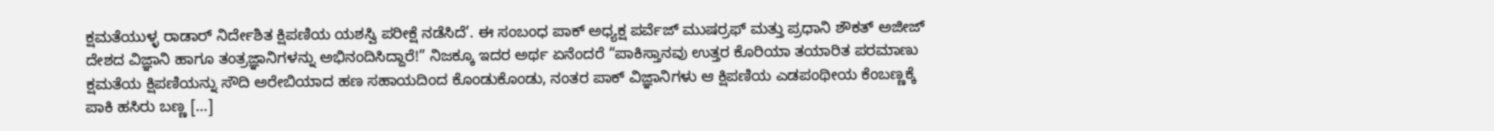ಕ್ಷಮತೆಯುಳ್ಳ ರಾಡಾರ್ ನಿರ್ದೇಶಿತ ಕ್ಷಿಪಣಿಯ ಯಶಸ್ವಿ ಪರೀಕ್ಷೆ ನಡೆಸಿದೆ’. ಈ ಸಂಬಂಧ ಪಾಕ್ ಅಧ್ಯಕ್ಷ ಪರ್ವೆಜ್ ಮುಷರ್ರಫ್ ಮತ್ತು ಪ್ರಧಾನಿ ಶೌಕತ್ ಅಜೀಜ್ ದೇಶದ ವಿಜ್ಞಾನಿ ಹಾಗೂ ತಂತ್ರಜ್ಞಾನಿಗಳನ್ನು ಅಭಿನಂದಿಸಿದ್ದಾರೆ!” ನಿಜಕ್ಕೂ ಇದರ ಅರ್ಥ ಏನೆಂದರೆ “ಪಾಕಿಸ್ತಾನವು ಉತ್ತರ ಕೊರಿಯಾ ತಯಾರಿತ ಪರಮಾಣು ಕ್ಷಮತೆಯ ಕ್ಷಿಪಣಿಯನ್ನು ಸೌದಿ ಅರೇಬಿಯಾದ ಹಣ ಸಹಾಯದಿಂದ ಕೊಂಡುಕೊಂಡು, ನಂತರ ಪಾಕ್ ವಿಜ್ಞಾನಿಗಳು ಆ ಕ್ಷಿಪಣಿಯ ಎಡಪಂಥೀಯ ಕೆಂಬಣ್ಣಕ್ಕೆ ಪಾಕಿ ಹಸಿರು ಬಣ್ಣ [...]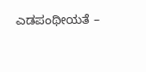ಎಡಪಂಥೀಯತೆ –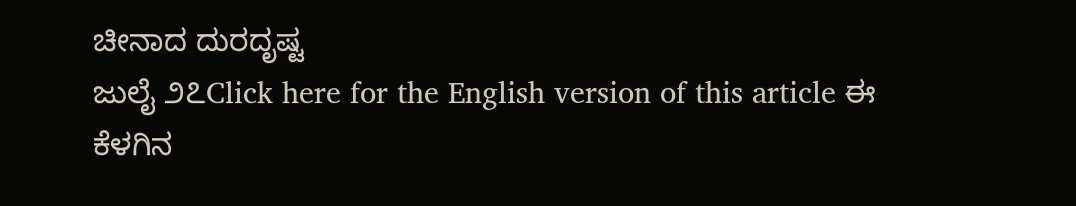ಚೀನಾದ ದುರದೃಷ್ಟ
ಜುಲೈ ೨೭Click here for the English version of this article ಈ ಕೆಳಗಿನ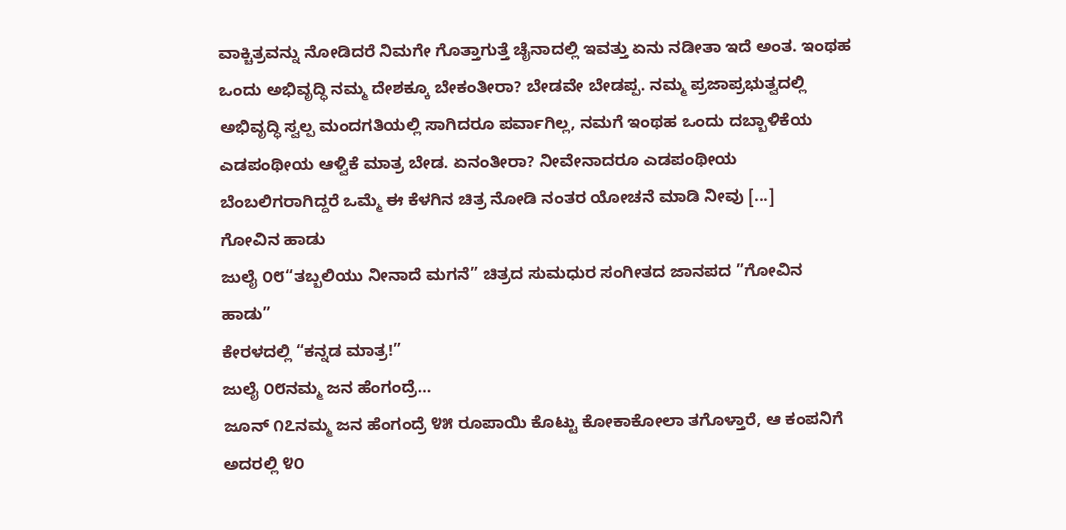ವಾಕ್ಚಿತ್ರವನ್ನು ನೋಡಿದರೆ ನಿಮಗೇ ಗೊತ್ತಾಗುತ್ತೆ ಚೈನಾದಲ್ಲಿ ಇವತ್ತು ಏನು ನಡೀತಾ ಇದೆ ಅಂತ. ಇಂಥಹ ಒಂದು ಅಭಿವೃದ್ಧಿ ನಮ್ಮ ದೇಶಕ್ಕೂ ಬೇಕಂತೀರಾ? ಬೇಡವೇ ಬೇಡಪ್ಪ. ನಮ್ಮ ಪ್ರಜಾಪ್ರಭುತ್ವದಲ್ಲಿ ಅಭಿವೃದ್ಧಿ ಸ್ವಲ್ಪ ಮಂದಗತಿಯಲ್ಲಿ ಸಾಗಿದರೂ ಪರ್ವಾಗಿಲ್ಲ, ನಮಗೆ ಇಂಥಹ ಒಂದು ದಬ್ಬಾಳಿಕೆಯ ಎಡಪಂಥೀಯ ಆಳ್ವಿಕೆ ಮಾತ್ರ ಬೇಡ. ಏನಂತೀರಾ? ನೀವೇನಾದರೂ ಎಡಪಂಥೀಯ ಬೆಂಬಲಿಗರಾಗಿದ್ದರೆ ಒಮ್ಮೆ ಈ ಕೆಳಗಿನ ಚಿತ್ರ ನೋಡಿ ನಂತರ ಯೋಚನೆ ಮಾಡಿ ನೀವು [...]
ಗೋವಿನ ಹಾಡು
ಜುಲೈ ೦೮“ತಬ್ಬಲಿಯು ನೀನಾದೆ ಮಗನೆ” ಚಿತ್ರದ ಸುಮಧುರ ಸಂಗೀತದ ಜಾನಪದ ”ಗೋವಿನ ಹಾಡು”
ಕೇರಳದಲ್ಲಿ “ಕನ್ನಡ ಮಾತ್ರ!”
ಜುಲೈ ೦೮ನಮ್ಮ ಜನ ಹೆಂಗಂದ್ರೆ…
ಜೂನ್ ೧೭ನಮ್ಮ ಜನ ಹೆಂಗಂದ್ರೆ ೪೫ ರೂಪಾಯಿ ಕೊಟ್ಟು ಕೋಕಾಕೋಲಾ ತಗೊಳ್ತಾರೆ, ಆ ಕಂಪನಿಗೆ ಅದರಲ್ಲಿ ೪೦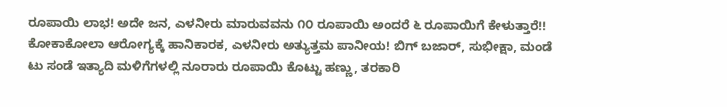ರೂಪಾಯಿ ಲಾಭ! ಅದೇ ಜನ, ಎಳನೀರು ಮಾರುವವನು ೧೦ ರೂಪಾಯಿ ಅಂದರೆ ೬ ರೂಪಾಯಿಗೆ ಕೇಳುತ್ತಾರೆ!! ಕೋಕಾಕೋಲಾ ಆರೋಗ್ಯಕ್ಕೆ ಹಾನಿಕಾರಕ, ಎಳನೀರು ಅತ್ಯುತ್ತಮ ಪಾನೀಯ! ಬಿಗ್ ಬಜಾರ್, ಸುಭೀಕ್ಷಾ, ಮಂಡೆ ಟು ಸಂಡೆ ಇತ್ಯಾದಿ ಮಳಿಗೆಗಳಲ್ಲಿ ನೂರಾರು ರೂಪಾಯಿ ಕೊಟ್ಟು ಹಣ್ಣು, ತರಕಾರಿ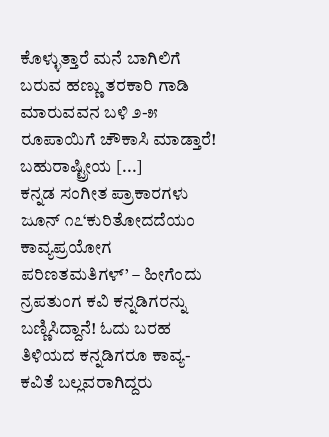ಕೊಳ್ಳುತ್ತಾರೆ ಮನೆ ಬಾಗಿಲಿಗೆ ಬರುವ ಹಣ್ಣು ತರಕಾರಿ ಗಾಡಿ ಮಾರುವವನ ಬಳಿ ೨-೫ ರೂಪಾಯಿಗೆ ಚೌಕಾಸಿ ಮಾಡ್ತಾರೆ! ಬಹುರಾಷ್ಟ್ರೀಯ [...]
ಕನ್ನಡ ಸಂಗೀತ ಪ್ರಾಕಾರಗಳು
ಜೂನ್ ೧೭‘ಕುರಿತೋದದೆಯಂ ಕಾವ್ಯಪ್ರಯೋಗ ಪರಿಣತಮತಿಗಳ್’ – ಹೀಗೆಂದು ನ್ರಪತುಂಗ ಕವಿ ಕನ್ನಡಿಗರನ್ನು ಬಣ್ಣಿಸಿದ್ದಾನೆ! ಓದು ಬರಹ ತಿಳಿಯದ ಕನ್ನಡಿಗರೂ ಕಾವ್ಯ-ಕವಿತೆ ಬಲ್ಲವರಾಗಿದ್ದರು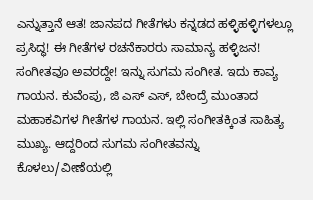ಎನ್ನುತ್ತಾನೆ ಆತ! ಜಾನಪದ ಗೀತೆಗಳು ಕನ್ನಡದ ಹಳ್ಳಿಹಳ್ಳಿಗಳಲ್ಲೂ ಪ್ರಸಿದ್ಧ! ಈ ಗೀತೆಗಳ ರಚನೆಕಾರರು ಸಾಮಾನ್ಯ ಹಳ್ಳಿಜನ! ಸಂಗೀತವೂ ಅವರದ್ದೇ! ಇನ್ನು ಸುಗಮ ಸಂಗೀತ. ಇದು ಕಾವ್ಯ ಗಾಯನ. ಕುವೆಂಪು, ಜಿ ಎಸ್ ಎಸ್, ಬೇಂದ್ರೆ ಮುಂತಾದ ಮಹಾಕವಿಗಳ ಗೀತೆಗಳ ಗಾಯನ. ಇಲ್ಲಿ ಸಂಗೀತಕ್ಕಿಂತ ಸಾಹಿತ್ಯ ಮುಖ್ಯ. ಆದ್ದರಿಂದ ಸುಗಮ ಸಂಗೀತವನ್ನು ಕೊಳಲು/ವೀಣೆಯಲ್ಲಿ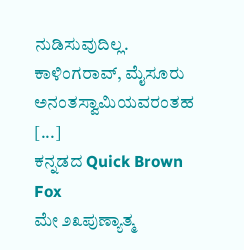ನುಡಿಸುವುದಿಲ್ಲ. ಕಾಳಿಂಗರಾವ್, ಮೈಸೂರು ಅನಂತಸ್ವಾಮಿಯವರಂತಹ [...]
ಕನ್ನಡದ Quick Brown Fox
ಮೇ ೨೩ಪುಣ್ಯಾತ್ಮ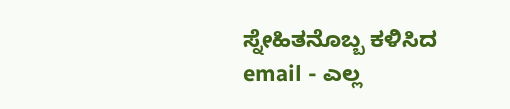ಸ್ನೇಹಿತನೊಬ್ಬ ಕಳಿಸಿದ email - ಎಲ್ಲ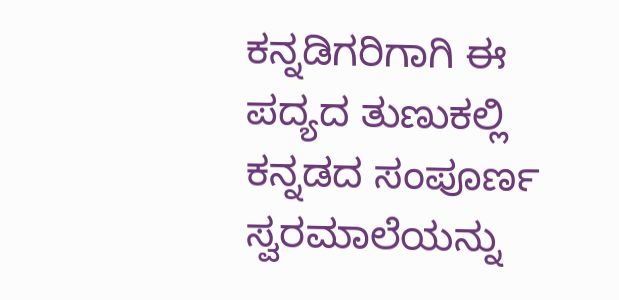ಕನ್ನಡಿಗರಿಗಾಗಿ ಈ ಪದ್ಯದ ತುಣುಕಲ್ಲಿ ಕನ್ನಡದ ಸಂಪೂರ್ಣ ಸ್ವರಮಾಲೆಯನ್ನು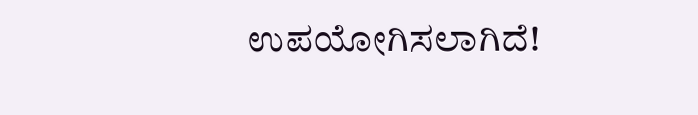ಉಪಯೋಗಿಸಲಾಗಿದೆ!